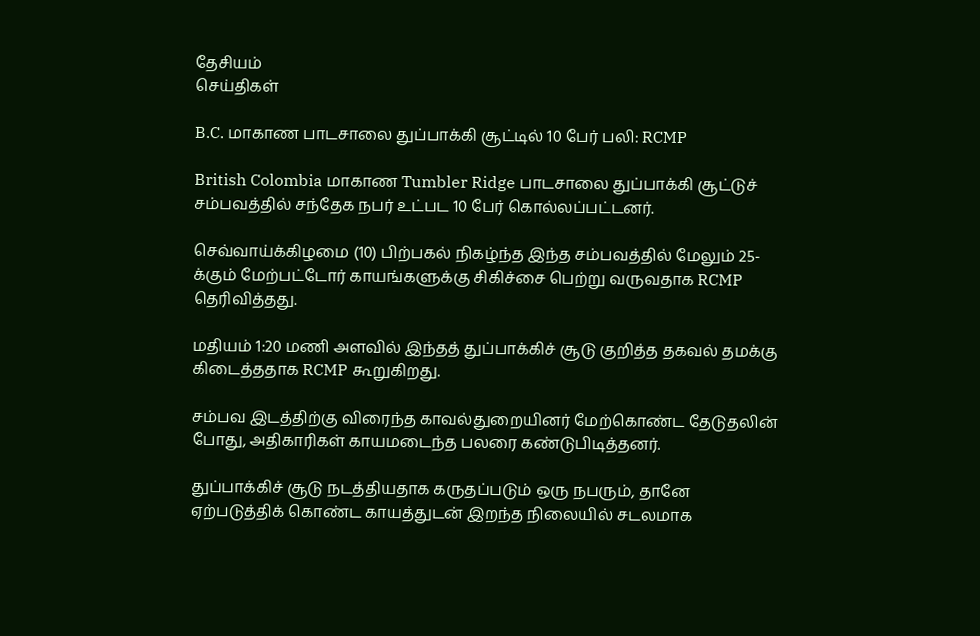தேசியம்
செய்திகள்

B.C. மாகாண பாடசாலை துப்பாக்கி சூட்டில் 10 பேர் பலி: RCMP

British Colombia மாகாண Tumbler Ridge பாடசாலை துப்பாக்கி சூட்டுச் சம்பவத்தில் சந்தேக நபர் உட்பட 10 பேர் கொல்லப்பட்டனர்.

செவ்வாய்க்கிழமை (10) பிற்பகல் நிகழ்ந்த இந்த சம்பவத்தில் மேலும் 25-க்கும் மேற்பட்டோர் காயங்களுக்கு சிகிச்சை பெற்று வருவதாக RCMP தெரிவித்தது.

மதியம் 1:20 மணி அளவில் இந்தத் துப்பாக்கிச் சூடு குறித்த தகவல் தமக்கு கிடைத்ததாக RCMP கூறுகிறது.

சம்பவ இடத்திற்கு விரைந்த காவல்துறையினர் மேற்கொண்ட தேடுதலின் போது, அதிகாரிகள் காயமடைந்த பலரை கண்டுபிடித்தனர்.

துப்பாக்கிச் சூடு நடத்தியதாக கருதப்படும் ஒரு நபரும், தானே ஏற்படுத்திக் கொண்ட காயத்துடன் இறந்த நிலையில் சடலமாக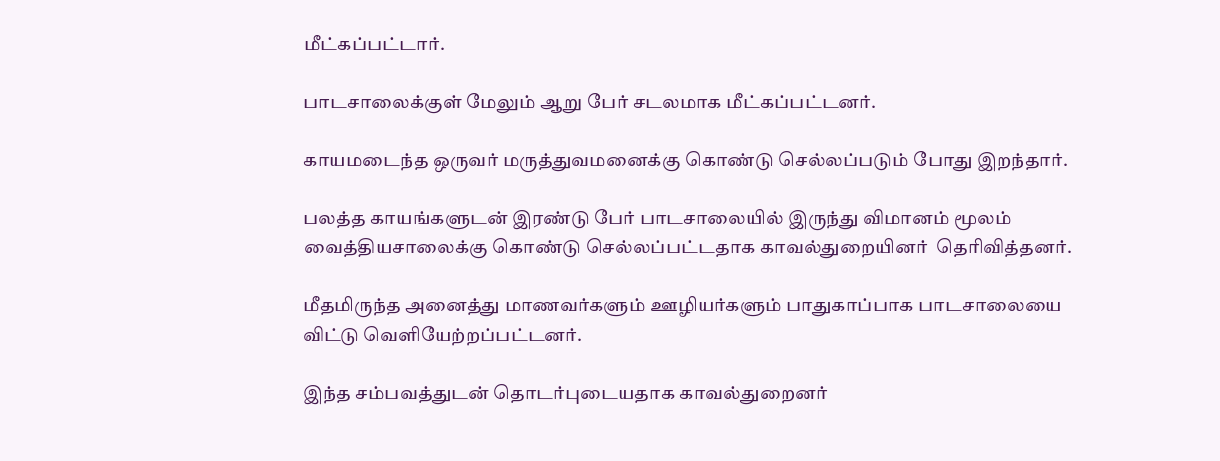மீட்கப்பட்டார்.

பாடசாலைக்குள் மேலும் ஆறு பேர் சடலமாக மீட்கப்பட்டனர்.

காயமடைந்த ஒருவர் மருத்துவமனைக்கு கொண்டு செல்லப்படும் போது இறந்தார்.

பலத்த காயங்களுடன் இரண்டு பேர் பாடசாலையில் இருந்து விமானம் மூலம் வைத்தியசாலைக்கு கொண்டு செல்லப்பட்டதாக காவல்துறையினர்  தெரிவித்தனர்.

மீதமிருந்த அனைத்து மாணவர்களும் ஊழியர்களும் பாதுகாப்பாக பாடசாலையை விட்டு வெளியேற்றப்பட்டனர்.

இந்த சம்பவத்துடன் தொடர்புடையதாக காவல்துறைனர்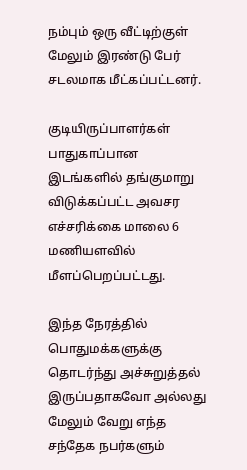நம்பும் ஒரு வீட்டிற்குள் மேலும் இரண்டு பேர் சடலமாக மீட்கப்பட்டனர்.

குடியிருப்பாளர்கள் பாதுகாப்பான இடங்களில் தங்குமாறு விடுக்கப்பட்ட அவசர எச்சரிக்கை மாலை 6 மணியளவில் மீளப்பெறப்பட்டது.

இந்த நேரத்தில் பொதுமக்களுக்கு தொடர்ந்து அச்சுறுத்தல் இருப்பதாகவோ அல்லது மேலும் வேறு எந்த சந்தேக நபர்களும்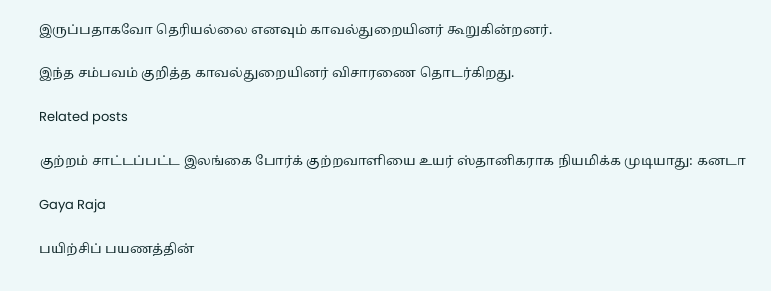இருப்பதாகவோ தெரியல்லை எனவும் காவல்துறையினர் கூறுகின்றனர்.

இந்த சம்பவம் குறித்த காவல்துறையினர் விசாரணை தொடர்கிறது.

Related posts

குற்றம் சாட்டப்பட்ட இலங்கை போர்க் குற்றவாளியை உயர் ஸ்தானிகராக நியமிக்க முடியாது: கனடா

Gaya Raja

பயிற்சிப் பயணத்தின்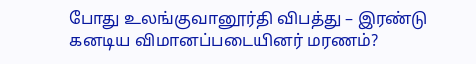போது உலங்குவானூர்தி விபத்து – இரண்டு கனடிய விமானப்படையினர் மரணம்?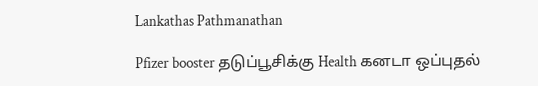Lankathas Pathmanathan

Pfizer booster தடுப்பூசிக்கு Health கனடா ஒப்புதல்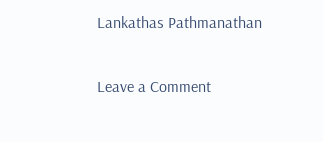Lankathas Pathmanathan

Leave a Comment